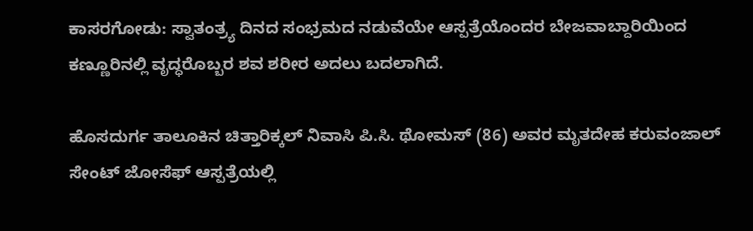ಕಾಸರಗೋಡು: ಸ್ವಾತಂತ್ರ್ಯ ದಿನದ ಸಂಭ್ರಮದ ನಡುವೆಯೇ ಆಸ್ಪತ್ರೆಯೊಂದರ ಬೇಜವಾಬ್ದಾರಿಯಿಂದ ಕಣ್ಣೂರಿನಲ್ಲಿ ವೃದ್ಧರೊಬ್ಬರ ಶವ ಶರೀರ ಅದಲು ಬದಲಾಗಿದೆ.

ಹೊಸದುರ್ಗ ತಾಲೂಕಿನ ಚಿತ್ತಾರಿಕ್ಕಲ್ ನಿವಾಸಿ ಪಿ.ಸಿ. ಥೋಮಸ್ (86) ಅವರ ಮೃತದೇಹ ಕರುವಂಜಾಲ್ ಸೇಂಟ್ ಜೋಸೆಫ್ ಆಸ್ಪತ್ರೆಯಲ್ಲಿ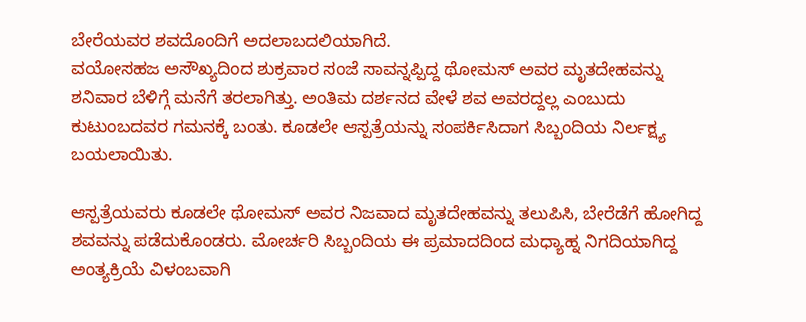ಬೇರೆಯವರ ಶವದೊಂದಿಗೆ ಅದಲಾಬದಲಿಯಾಗಿದೆ.
ವಯೋಸಹಜ ಅಸೌಖ್ಯದಿಂದ ಶುಕ್ರವಾರ ಸಂಜೆ ಸಾವನ್ನಪ್ಪಿದ್ದ ಥೋಮಸ್ ಅವರ ಮೃತದೇಹವನ್ನು ಶನಿವಾರ ಬೆಳಿಗ್ಗೆ ಮನೆಗೆ ತರಲಾಗಿತ್ತು. ಅಂತಿಮ ದರ್ಶನದ ವೇಳೆ ಶವ ಅವರದ್ದಲ್ಲ ಎಂಬುದು ಕುಟುಂಬದವರ ಗಮನಕ್ಕೆ ಬಂತು. ಕೂಡಲೇ ಆಸ್ಪತ್ರೆಯನ್ನು ಸಂಪರ್ಕಿಸಿದಾಗ ಸಿಬ್ಬಂದಿಯ ನಿರ್ಲಕ್ಷ್ಯ ಬಯಲಾಯಿತು.

ಆಸ್ಪತ್ರೆಯವರು ಕೂಡಲೇ ಥೋಮಸ್ ಅವರ ನಿಜವಾದ ಮೃತದೇಹವನ್ನು ತಲುಪಿಸಿ, ಬೇರೆಡೆಗೆ ಹೋಗಿದ್ದ ಶವವನ್ನು ಪಡೆದುಕೊಂಡರು. ಮೋರ್ಚರಿ ಸಿಬ್ಬಂದಿಯ ಈ ಪ್ರಮಾದದಿಂದ ಮಧ್ಯಾಹ್ನ ನಿಗದಿಯಾಗಿದ್ದ ಅಂತ್ಯಕ್ರಿಯೆ ವಿಳಂಬವಾಗಿ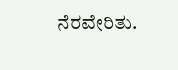ನೆರವೇರಿತು.